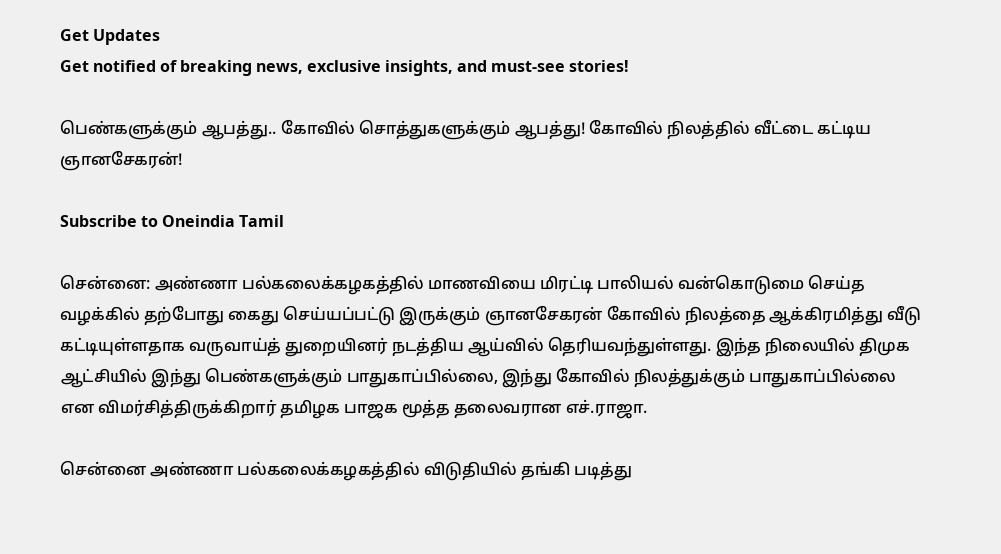Get Updates
Get notified of breaking news, exclusive insights, and must-see stories!

பெண்களுக்கும் ஆபத்து.. கோவில் சொத்துகளுக்கும் ஆபத்து! கோவில் நிலத்தில் வீட்டை கட்டிய ஞானசேகரன்!

Subscribe to Oneindia Tamil

சென்னை: அண்ணா பல்கலைக்கழகத்தில் மாணவியை மிரட்டி பாலியல் வன்கொடுமை செய்த வழக்கில் தற்போது கைது செய்யப்பட்டு இருக்கும் ஞானசேகரன் கோவில் நிலத்தை ஆக்கிரமித்து வீடு கட்டியுள்ளதாக வருவாய்த் துறையினர் நடத்திய ஆய்வில் தெரியவந்துள்ளது. இந்த நிலையில் திமுக ஆட்சியில் இந்து பெண்களுக்கும் பாதுகாப்பில்லை, இந்து கோவில் நிலத்துக்கும் பாதுகாப்பில்லை என விமர்சித்திருக்கிறார் தமிழக பாஜக மூத்த தலைவரான எச்.ராஜா.

சென்னை அண்ணா பல்கலைக்கழகத்தில் விடுதியில் தங்கி படித்து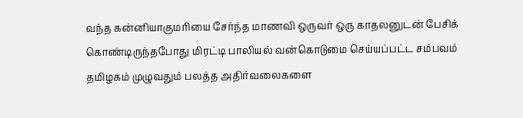வந்த கன்னியாகுமரியை சேர்ந்த மாணவி ஒருவர் ஒரு காதலனுடன் பேசிக் கொண்டிருந்தபோது மிரட்டி பாலியல் வன்கொடுமை செய்யப்பட்ட சம்பவம் தமிழகம் முழுவதும் பலத்த அதிர்வலைகளை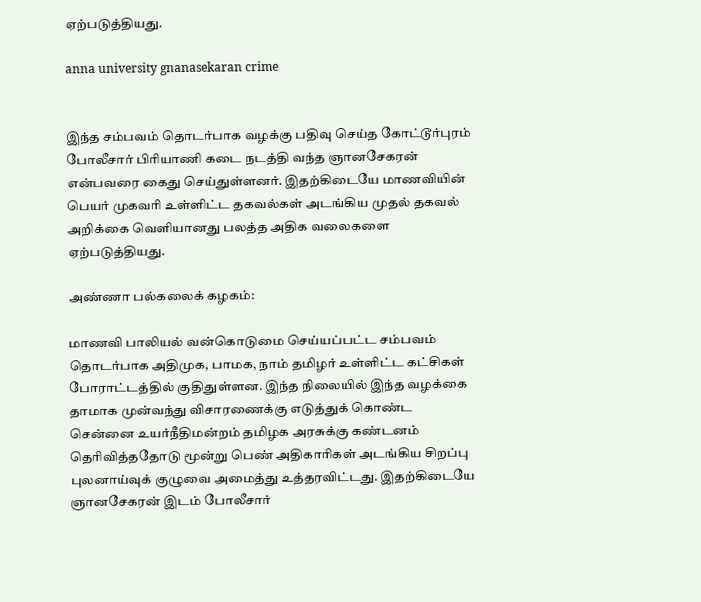ஏற்படுத்தியது.

anna university gnanasekaran crime


இந்த சம்பவம் தொடர்பாக வழக்கு பதிவு செய்த கோட்டூர்புரம் போலீசார் பிரியாணி கடை நடத்தி வந்த ஞானசேகரன் என்பவரை கைது செய்துள்ளனர். இதற்கிடையே மாணவியின் பெயர் முகவரி உள்ளிட்ட தகவல்கள் அடங்கிய முதல் தகவல் அறிக்கை வெளியானது பலத்த அதிக வலைகளை ஏற்படுத்தியது.

அண்ணா பல்கலைக் கழகம்:

மாணவி பாலியல் வன்கொடுமை செய்யப்பட்ட சம்பவம் தொடர்பாக அதிமுக, பாமக, நாம் தமிழர் உள்ளிட்ட கட்சிகள் போராட்டத்தில் குதிதுள்ளன. இந்த நிலையில் இந்த வழக்கை தாமாக முன்வந்து விசாரணைக்கு எடுத்துக் கொண்ட சென்னை உயர்நீதிமன்றம் தமிழக அரசுக்கு கண்டனம் தெரிவித்ததோடு மூன்று பெண் அதிகாரிகள் அடங்கிய சிறப்பு புலனாய்வுக் குழுவை அமைத்து உத்தரவிட்டது. இதற்கிடையே ஞானசேகரன் இடம் போலீசார்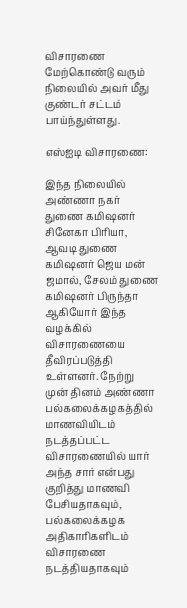விசாரணை மேற்கொண்டு வரும் நிலையில் அவர் மீது குண்டர் சட்டம் பாய்ந்துள்ளது.

எஸ்ஐடி விசாரணை:

இந்த நிலையில் அண்ணா நகர் துணை கமிஷனர் சினேகா பிரியா, ஆவடி துணை கமிஷனர் ஜெய மன் ஜமால், சேலம் துணை கமிஷனர் பிருந்தா ஆகியோர் இந்த வழக்கில் விசாரணையை தீவிரப்படுத்தி உள்ளனர். நேற்று முன் தினம் அண்ணா பல்கலைக்கழகத்தில் மாணவியிடம் நடத்தப்பட்ட விசாரணையில் யார் அந்த சார் என்பது குறித்து மாணவி பேசியதாகவும், பல்கலைக்கழக அதிகாரிகளிடம் விசாரணை நடத்தியதாகவும்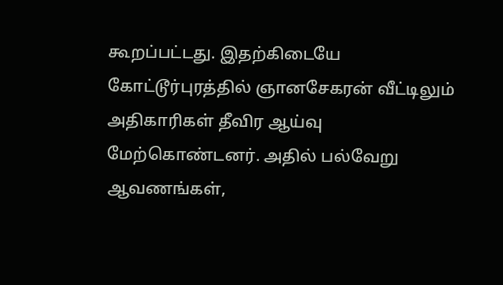கூறப்பட்டது. இதற்கிடையே கோட்டூர்புரத்தில் ஞானசேகரன் வீட்டிலும் அதிகாரிகள் தீவிர ஆய்வு மேற்கொண்டனர். அதில் பல்வேறு ஆவணங்கள்,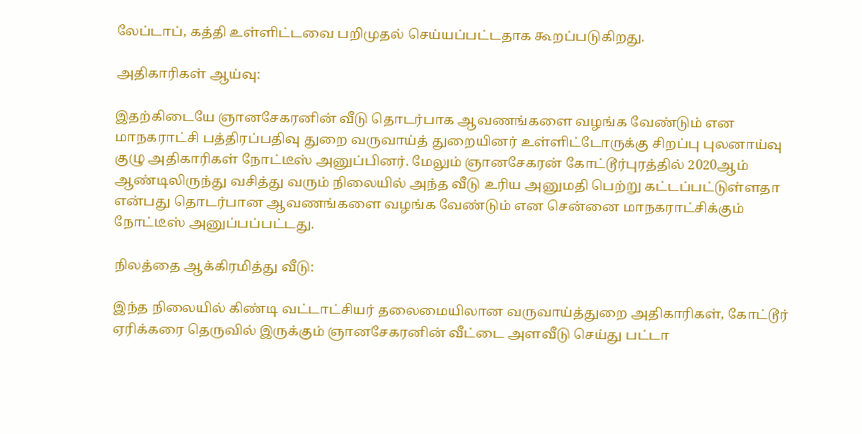லேப்டாப், கத்தி உள்ளிட்டவை பறிமுதல் செய்யப்பட்டதாக கூறப்படுகிறது.

அதிகாரிகள் ஆய்வு:

இதற்கிடையே ஞானசேகரனின் வீடு தொடர்பாக ஆவணங்களை வழங்க வேண்டும் என மாநகராட்சி பத்திரப்பதிவு துறை வருவாய்த் துறையினர் உள்ளிட்டோருக்கு சிறப்பு புலனாய்வு குழு அதிகாரிகள் நோட்டீஸ் அனுப்பினர். மேலும் ஞானசேகரன் கோட்டூர்புரத்தில் 2020ஆம் ஆண்டிலிருந்து வசித்து வரும் நிலையில் அந்த வீடு உரிய அனுமதி பெற்று கட்டப்பட்டுள்ளதா என்பது தொடர்பான ஆவணங்களை வழங்க வேண்டும் என சென்னை மாநகராட்சிக்கும் நோட்டீஸ் அனுப்பப்பட்டது.

நிலத்தை ஆக்கிரமித்து வீடு:

இந்த நிலையில் கிண்டி வட்டாட்சியர் தலைமையிலான வருவாய்த்துறை அதிகாரிகள், கோட்டூர் ஏரிக்கரை தெருவில் இருக்கும் ஞானசேகரனின் வீட்டை அளவீடு செய்து பட்டா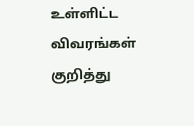உள்ளிட்ட விவரங்கள் குறித்து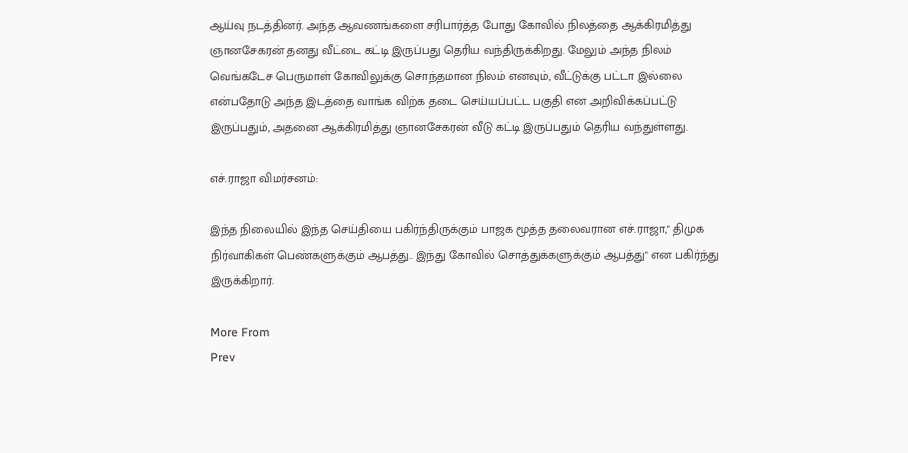ஆய்வு நடத்தினர். அந்த ஆவணங்களை சரிபார்த்த போது கோவில் நிலத்தை ஆக்கிரமித்து ஞானசேகரன் தனது வீட்டை கட்டி இருப்பது தெரிய வந்திருக்கிறது. மேலும் அந்த நிலம் வெங்கடேச பெருமாள் கோவிலுக்கு சொந்தமான நிலம் எனவும், வீட்டுக்கு பட்டா இல்லை என்பதோடு அந்த இடத்தை வாங்க விற்க தடை செய்யப்பட்ட பகுதி என அறிவிக்கப்பட்டு இருப்பதும், அதனை ஆக்கிரமித்து ஞானசேகரன் வீடு கட்டி இருப்பதும் தெரிய வந்துள்ளது.

எச்.ராஜா விமர்சனம்:

இந்த நிலையில் இந்த செய்தியை பகிர்ந்திருக்கும் பாஜக மூத்த தலைவரான எச்.ராஜா," திமுக நிர்வாகிகள் பெண்களுக்கும் ஆபத்து.. இந்து கோவில் சொத்துக்களுக்கும் ஆபத்து" என பகிர்ந்து இருக்கிறார்.

More From
Prev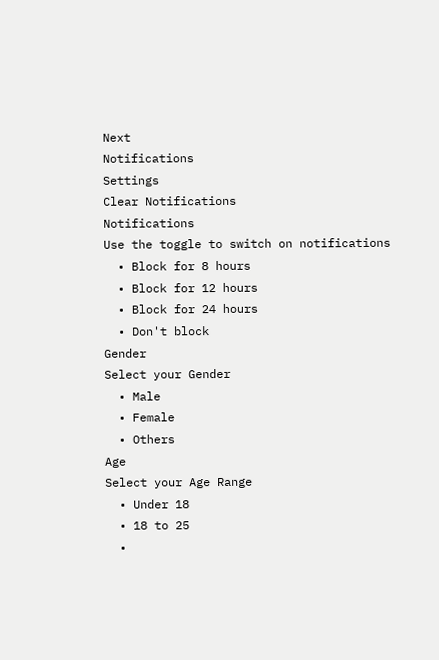Next
Notifications
Settings
Clear Notifications
Notifications
Use the toggle to switch on notifications
  • Block for 8 hours
  • Block for 12 hours
  • Block for 24 hours
  • Don't block
Gender
Select your Gender
  • Male
  • Female
  • Others
Age
Select your Age Range
  • Under 18
  • 18 to 25
  •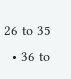26 to 35
  • 36 to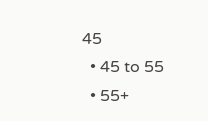45
  • 45 to 55
  • 55+